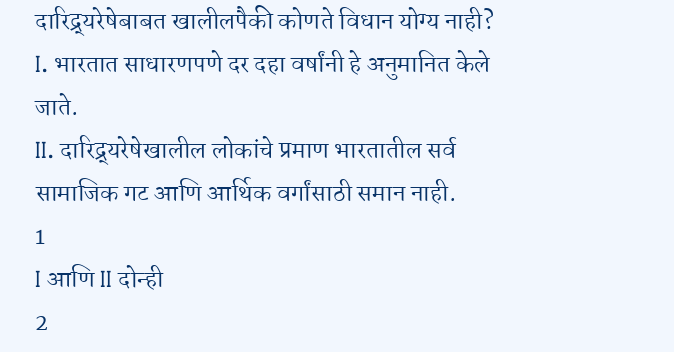दारिद्र्यरेषेबाबत खालीलपैकी कोणते विधान योग्य नाही?
I. भारतात साधारणपणे दर दहा वर्षांनी हे अनुमानित केले जाते.
II. दारिद्र्यरेषेखालील लोकांचे प्रमाण भारतातील सर्व सामाजिक गट आणि आर्थिक वर्गांसाठी समान नाही.
1
I आणि II दोन्ही
2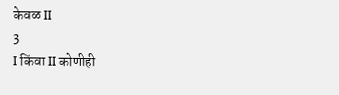केवळ II
3
I किंवा II कोणीही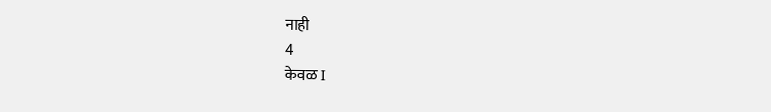नाही
4
केवळ I